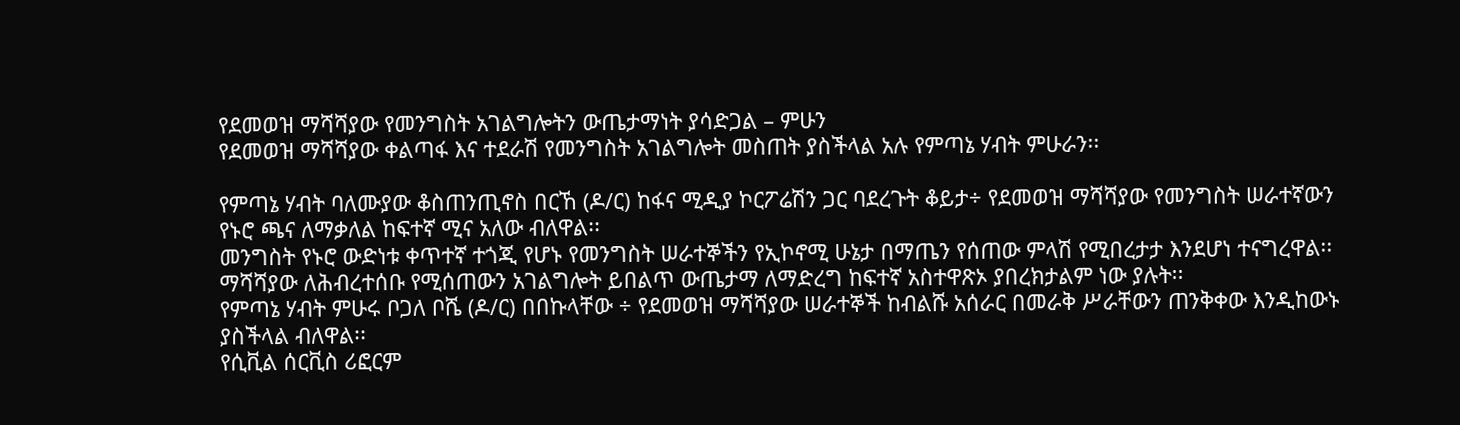የደመወዝ ማሻሻያው የመንግስት አገልግሎትን ውጤታማነት ያሳድጋል – ምሁን
የደመወዝ ማሻሻያው ቀልጣፋ እና ተደራሽ የመንግስት አገልግሎት መስጠት ያስችላል አሉ የምጣኔ ሃብት ምሁራን፡፡

የምጣኔ ሃብት ባለሙያው ቆስጠንጢኖስ በርኸ (ዶ/ር) ከፋና ሚዲያ ኮርፖሬሽን ጋር ባደረጉት ቆይታ÷ የደመወዝ ማሻሻያው የመንግስት ሠራተኛውን የኑሮ ጫና ለማቃለል ከፍተኛ ሚና አለው ብለዋል፡፡
መንግስት የኑሮ ውድነቱ ቀጥተኛ ተጎጂ የሆኑ የመንግስት ሠራተኞችን የኢኮኖሚ ሁኔታ በማጤን የሰጠው ምላሽ የሚበረታታ እንደሆነ ተናግረዋል፡፡
ማሻሻያው ለሕብረተሰቡ የሚሰጠውን አገልግሎት ይበልጥ ውጤታማ ለማድረግ ከፍተኛ አስተዋጽኦ ያበረክታልም ነው ያሉት፡፡
የምጣኔ ሃብት ምሁሩ ቦጋለ ቦሼ (ዶ/ር) በበኩላቸው ÷ የደመወዝ ማሻሻያው ሠራተኞች ከብልሹ አሰራር በመራቅ ሥራቸውን ጠንቅቀው እንዲከውኑ ያስችላል ብለዋል፡፡
የሲቪል ሰርቪስ ሪፎርም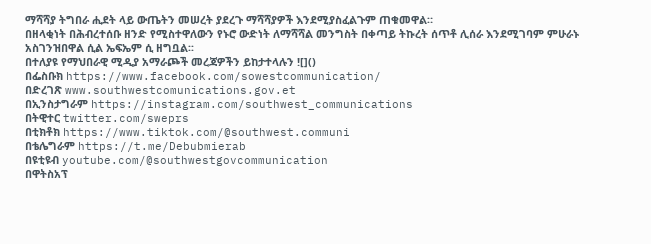ማሻሻያ ትግበራ ሒደት ላይ ውጤትን መሠረት ያደረጉ ማሻሻያዎች እንደሚያስፈልጉም ጠቁመዋል።
በዘላቂነት በሕብረተሰቡ ዘንድ የሚስተዋለውን የኑሮ ውድነት ለማሻሻል መንግስት በቀጣይ ትኩረት ሰጥቶ ሊሰራ እንደሚገባም ምሁራኑ አስገንዝበዋል ሲል ኤፍኤም ሲ ዘግቧል፡፡
በተለያዩ የማህበራዊ ሚዲያ አማራጮች መረጃዎችን ይከታተላሉን ![]()
በፌስቡክ https://www.facebook.com/sowestcommunication/
በድረገጽ www.southwestcomunications.gov.et
በኢንስታግራም https://instagram.com/southwest_communications
በትዊተር twitter.com/sweprs
በቲክቶክ https://www.tiktok.com/@southwest.communi
በቴሌግራም https://t.me/Debubmierab
በዩቲዩብ youtube.com/@southwestgovcommunication
በዋትስአፕ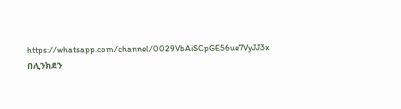https://whatsapp.com/channel/0029VbAiSCpGE56ue7VyJJ3x
በሊንክደን